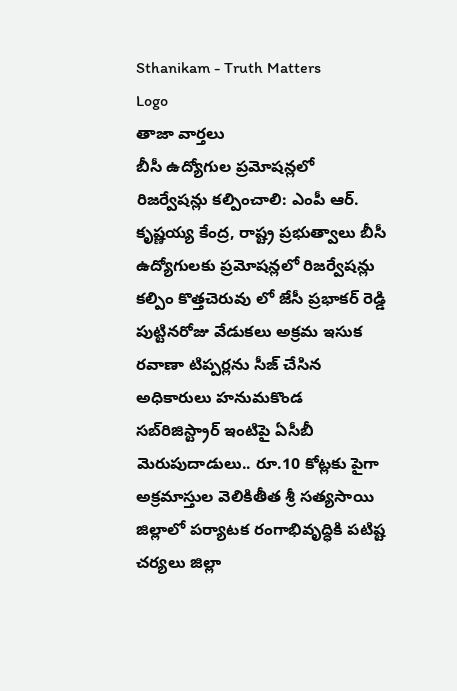Sthanikam - Truth Matters
Logo
తాజా వార్తలు
బీసీ ఉద్యోగుల ప్రమోషన్లలో రిజర్వేషన్లు కల్పించాలి: ఎంపీ ఆర్. కృష్ణయ్య కేంద్ర, రాష్ట్ర ప్రభుత్వాలు బీసీ ఉద్యోగులకు ప్రమోషన్లలో రిజర్వేషన్లు కల్పిం కొత్తచెరువు లో జేసీ ప్రభాకర్ రెడ్డి పుట్టినరోజు వేడుకలు అక్రమ ఇసుక రవాణా టిప్పర్లను సీజ్ చేసిన అధికారులు హనుమకొండ సబ్‌రిజిస్ట్రార్ ఇంటిపై ఏసీబీ మెరుపుదాడులు.. రూ.10 కోట్లకు పైగా అక్రమాస్తుల వెలికితీత శ్రీ సత్యసాయి జిల్లాలో పర్యాటక రంగాభివృద్ధికి పటిష్ట చర్యలు జిల్లా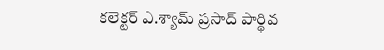కలెక్టర్ ఎ.శ్యామ్ ప్రసాద్ పార్థివ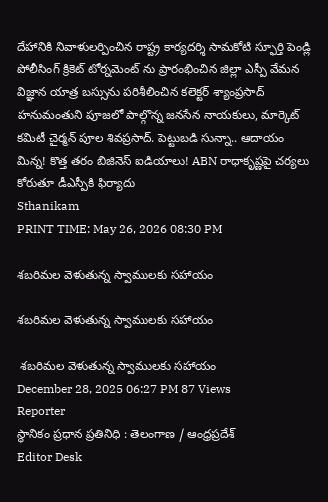దేహానికి నివాళులర్పించిన రాష్ట్ర కార్యదర్శి సామకోటి స్ఫూర్తి పెండ్లి పోలీసింగ్ క్రికెట్ టోర్నమెంట్ ను ప్రారంభించిన జిల్లా ఎస్పీ వేమన విజ్ఞాన యాత్ర బస్సును పరిశీలించిన కలెక్టర్ శ్యాంప్రసాద్ హనుమంతుని పూజలో పాల్గొన్న జనసేన నాయకులు, మార్కెట్ కమిటీ చైర్మన్ పూల శివప్రసాద్. పెట్టుబడి సున్నా.. ఆదాయం మిన్న! కొత్త తరం బిజినెస్ ఐడియాలు! ABN రాధాకృష్ణపై చర్యలు కోరుతూ డీఎస్పీకి ఫిర్యాదు
Sthanikam
PRINT TIME: May 26, 2026 08:30 PM

శబరిమల వెళుతున్న స్వాములకు సహాయం

శబరిమల వెళుతున్న స్వాములకు సహాయం

 శబరిమల వెళుతున్న స్వాములకు సహాయం
December 28, 2025 06:27 PM 87 Views
Reporter
స్థానికం ప్రధాన ప్రతినిధి : తెలంగాణ / ఆంధ్రప్రదేశ్
Editor Desk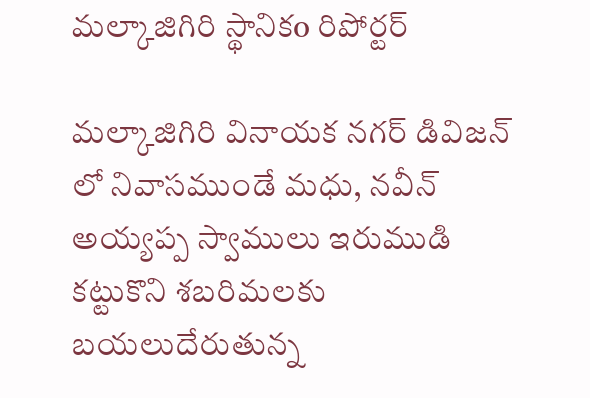మల్కాజిగిరి స్థానికo రిపోర్టర్

మల్కాజిగిరి వినాయక నగర్ డివిజన్ లో నివాసముండే మధు, నవీన్ అయ్యప్ప స్వాములు ఇరుముడి కట్టుకొని శబరిమలకు బయలుదేరుతున్న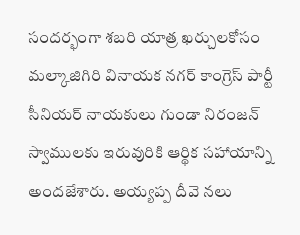సందర్భంగా శబరి యాత్ర ఖర్చులకోసం మల్కాజిగిరి వినాయక నగర్ కాంగ్రెస్ పార్టీ సీనియర్ నాయకులు గుండా నిరంజన్ స్వాములకు ఇరువురికి ఆర్థిక సహాయాన్ని అందజేశారు. అయ్యప్ప దీవె నలు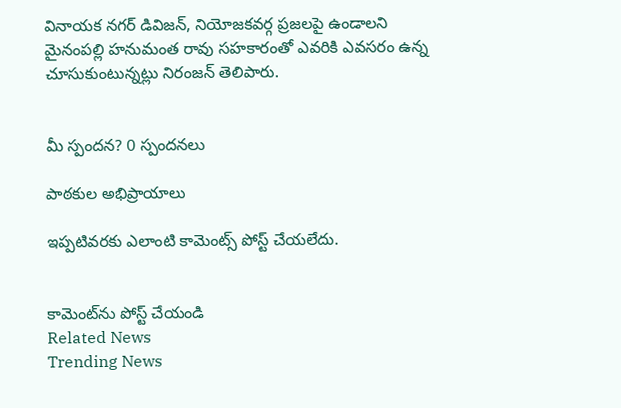వినాయక నగర్ డివిజన్, నియోజకవర్గ ప్రజలపై ఉండాలని మైనంపల్లి హనుమంత రావు సహకారంతో ఎవరికి ఎవసరం ఉన్న చూసుకుంటున్నట్లు నిరంజన్ తెలిపారు.


మీ స్పందన? 0 స్పందనలు

పాఠకుల అభిప్రాయాలు

ఇప్పటివరకు ఎలాంటి కామెంట్స్ పోస్ట్ చేయలేదు.


కామెంట్‌ను పోస్ట్ చేయండి
Related News
Trending News